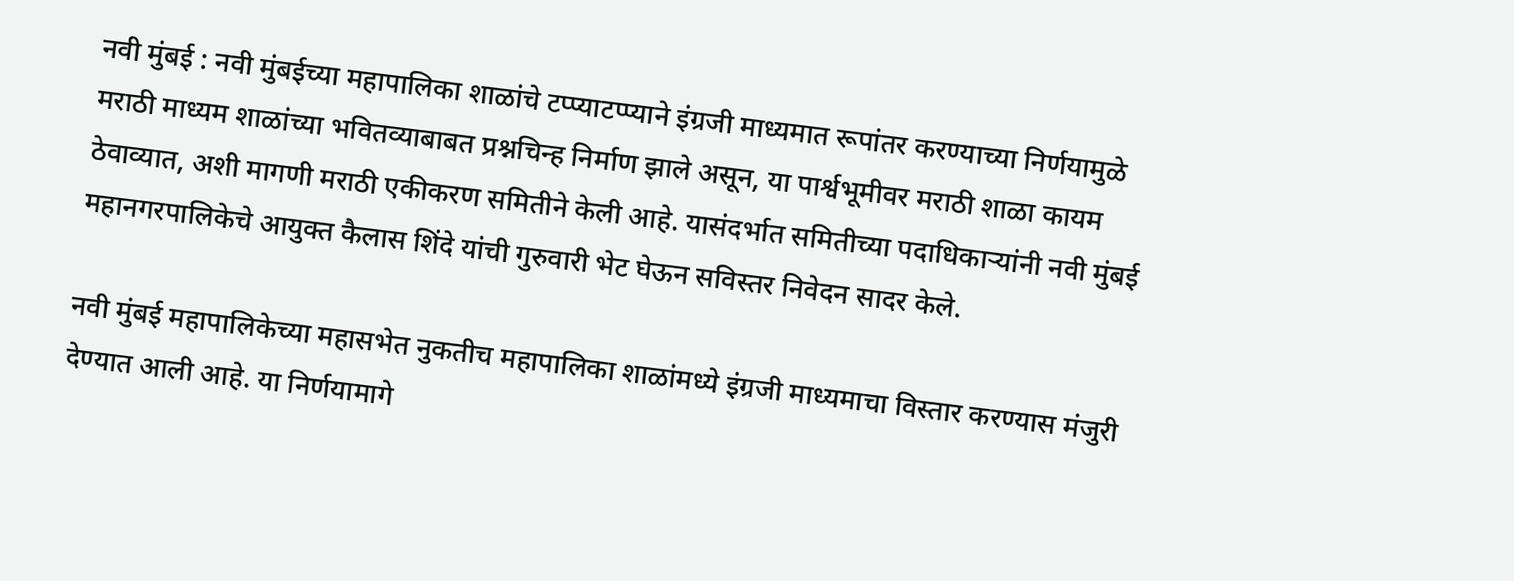नवी मुंबई : नवी मुंबईच्या महापालिका शाळांचे टप्प्याटप्प्याने इंग्रजी माध्यमात रूपांतर करण्याच्या निर्णयामुळे मराठी माध्यम शाळांच्या भवितव्याबाबत प्रश्नचिन्ह निर्माण झाले असून, या पार्श्वभूमीवर मराठी शाळा कायम ठेवाव्यात, अशी मागणी मराठी एकीकरण समितीने केली आहे. यासंदर्भात समितीच्या पदाधिकाऱ्यांनी नवी मुंबई महानगरपालिकेचे आयुक्त कैलास शिंदे यांची गुरुवारी भेट घेऊन सविस्तर निवेदन सादर केले.

नवी मुंबई महापालिकेच्या महासभेत नुकतीच महापालिका शाळांमध्ये इंग्रजी माध्यमाचा विस्तार करण्यास मंजुरी देण्यात आली आहे. या निर्णयामागे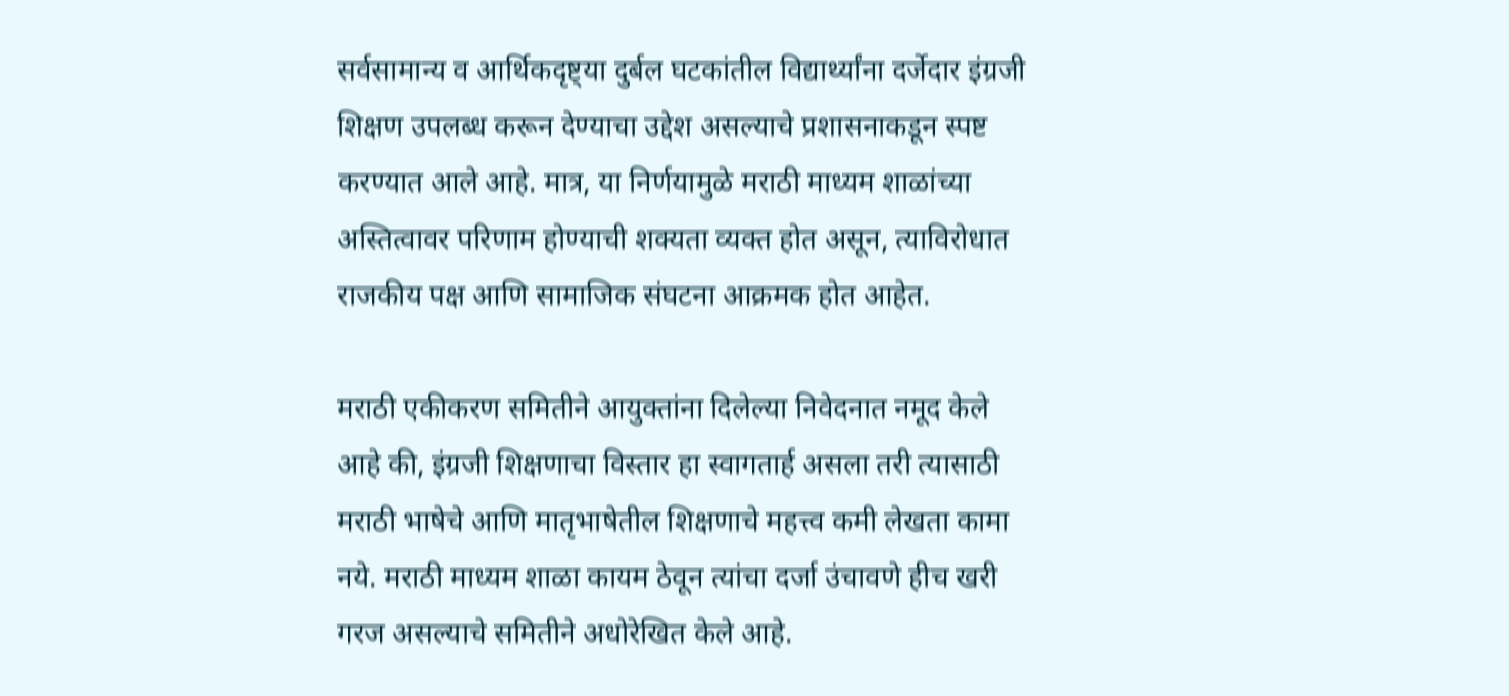सर्वसामान्य व आर्थिकदृष्ट्या दुर्बल घटकांतील विद्यार्थ्यांना दर्जेदार इंग्रजी शिक्षण उपलब्ध करून देण्याचा उद्देश असल्याचे प्रशासनाकडून स्पष्ट करण्यात आले आहे. मात्र, या निर्णयामुळे मराठी माध्यम शाळांच्या अस्तित्वावर परिणाम होण्याची शक्यता व्यक्त होत असून, त्याविरोधात राजकीय पक्ष आणि सामाजिक संघटना आक्रमक होत आहेत.

मराठी एकीकरण समितीने आयुक्तांना दिलेल्या निवेदनात नमूद केले आहे की, इंग्रजी शिक्षणाचा विस्तार हा स्वागतार्ह असला तरी त्यासाठी मराठी भाषेचे आणि मातृभाषेतील शिक्षणाचे महत्त्व कमी लेखता कामा नये. मराठी माध्यम शाळा कायम ठेवून त्यांचा दर्जा उंचावणे हीच खरी गरज असल्याचे समितीने अधोरेखित केले आहे.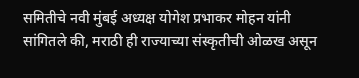समितीचे नवी मुंबई अध्यक्ष योगेश प्रभाकर मोहन यांनी सांगितले की, मराठी ही राज्याच्या संस्कृतीची ओळख असून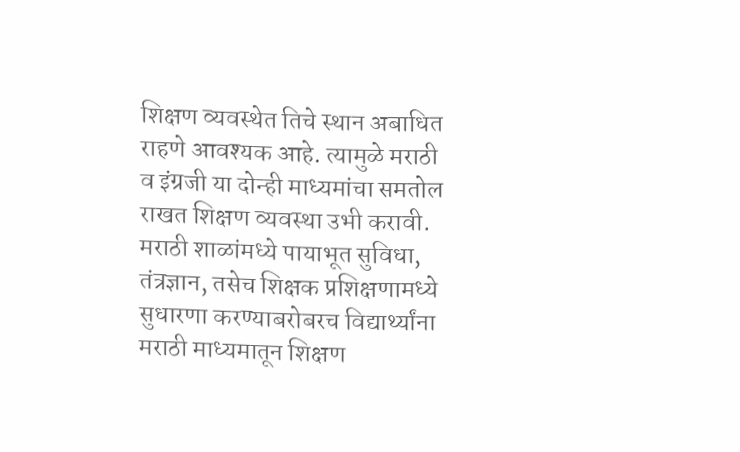शिक्षण व्यवस्थेत तिचे स्थान अबाधित राहणे आवश्यक आहे. त्यामुळे मराठी व इंग्रजी या दोन्ही माध्यमांचा समतोल राखत शिक्षण व्यवस्था उभी करावी. मराठी शाळांमध्ये पायाभूत सुविधा, तंत्रज्ञान, तसेच शिक्षक प्रशिक्षणामध्ये सुधारणा करण्याबरोबरच विद्यार्थ्यांना मराठी माध्यमातून शिक्षण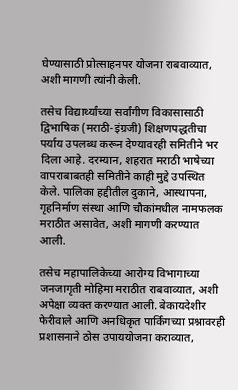घेण्यासाठी प्रोत्साहनपर योजना राबवाव्यात, अशी मागणी त्यांनी केली.

तसेच विद्यार्थ्यांच्या सर्वांगीण विकासासाठी द्विभाषिक (मराठी-इंग्रजी) शिक्षणपद्धतीचा पर्याय उपलब्ध करून देण्यावरही समितीने भर दिला आहे. दरम्यान, शहरात मराठी भाषेच्या वापराबाबतही समितीने काही मुद्दे उपस्थित केले. पालिका हद्दीतील दुकाने, आस्थापना, गृहनिर्माण संस्था आणि चौकांमधील नामफलक मराठीत असावेत, अशी मागणी करण्यात आली.

तसेच महापालिकेच्या आरोग्य विभागाच्या जनजागृती मोहिमा मराठीत राबवाव्यात, अशी अपेक्षा व्यक्त करण्यात आली. बेकायदेशीर फेरीवाले आणि अनधिकृत पार्किंगच्या प्रश्नावरही प्रशासनाने ठोस उपाययोजना कराव्यात,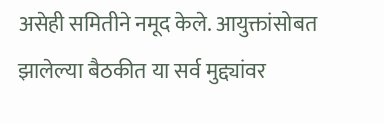असेही समितीने नमूद केले. आयुक्तांसोबत झालेल्या बैठकीत या सर्व मुद्द्यांवर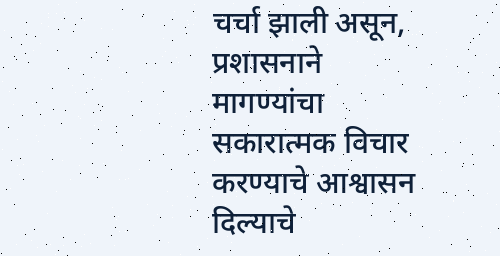चर्चा झाली असून, प्रशासनाने मागण्यांचा सकारात्मक विचार करण्याचे आश्वासन दिल्याचे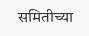समितीच्या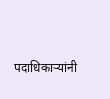पदाधिकाऱ्यांनी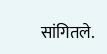सांगितले.